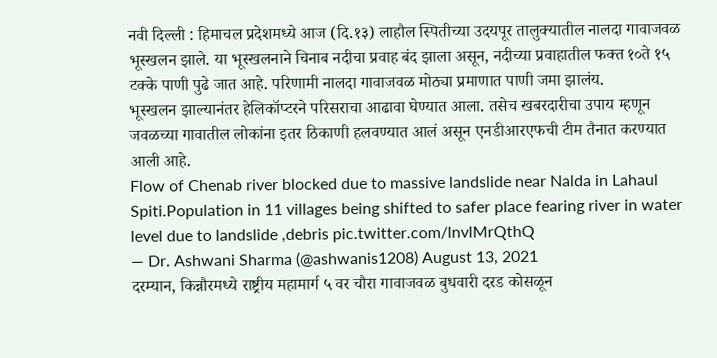नवी दिल्ली : हिमाचल प्रदेशमध्ये आज (दि.१३) लाहौल स्पितीच्या उदयपूर तालुक्यातील नालदा गावाजवळ भूस्खलन झाले. या भूस्खलनाने चिनाब नदीचा प्रवाह बंद झाला असून, नदीच्या प्रवाहातील फक्त १०ते १५ टक्के पाणी पुढे जात आहे. परिणामी नालदा गावाजवळ मोठ्या प्रमाणात पाणी जमा झालंय.
भूस्खलन झाल्यानंतर हेलिकॉप्टरने परिसराचा आढावा घेण्यात आला. तसेच खबरदारीचा उपाय म्हणून जवळच्या गावातील लोकांना इतर ठिकाणी हलवण्यात आलं असून एनडीआरएफची टीम तैनात करण्यात आली आहे.
Flow of Chenab river blocked due to massive landslide near Nalda in Lahaul Spiti.Population in 11 villages being shifted to safer place fearing river in water level due to landslide ,debris pic.twitter.com/lnvlMrQthQ
— Dr. Ashwani Sharma (@ashwanis1208) August 13, 2021
दरम्यान, किन्नौरमध्ये राष्ट्रीय महामार्ग ५ वर चौरा गावाजवळ बुधवारी दरड कोसळून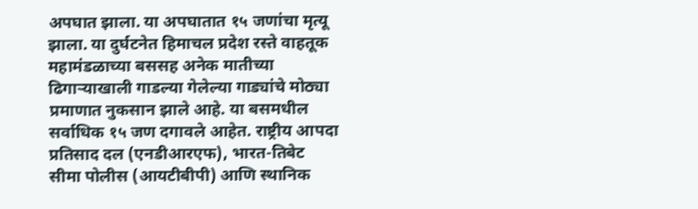अपघात झाला. या अपघातात १५ जणांचा मृत्यू झाला. या दुर्घटनेत हिमाचल प्रदेश रस्ते वाहतूक महामंडळाच्या बससह अनेक मातीच्या ढिगाऱ्याखाली गाडल्या गेलेल्या गाड्यांचे मोठ्या प्रमाणात नुकसान झाले आहे. या बसमधील सर्वाधिक १५ जण दगावले आहेत. राष्ट्रीय आपदा प्रतिसाद दल (एनडीआरएफ), भारत-तिबेट सीमा पोलीस (आयटीबीपी) आणि स्थानिक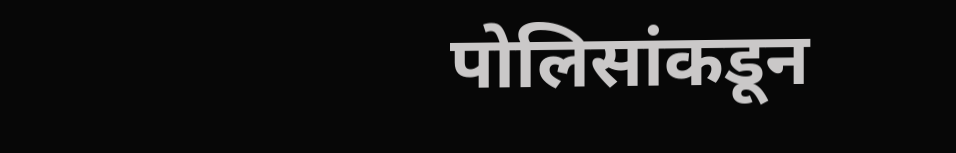पोलिसांकडून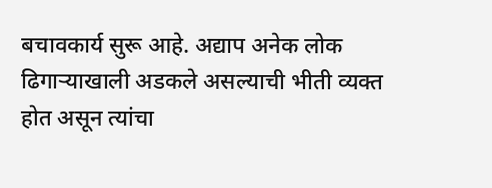बचावकार्य सुरू आहे. अद्याप अनेक लोक ढिगाऱ्याखाली अडकले असल्याची भीती व्यक्त होत असून त्यांचा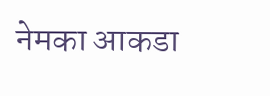नेमका आकडा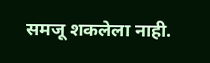समजू शकलेला नाही.